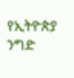የኢትዮጵያ ንግድ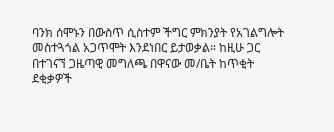ባንክ ሰሞኑን በውስጥ ሲስተም ችግር ምክንያት የአገልግሎት መስተጓጎል አጋጥሞት እንደነበር ይታወቃል። ከዚሁ ጋር በተገናኘ ጋዜጣዊ መግለጫ በዋናው መ/ቤት ከጥቂት ደቂቃዎች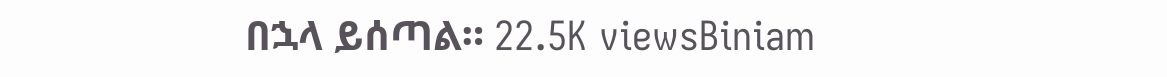በኋላ ይሰጣል። 22.5K viewsBiniam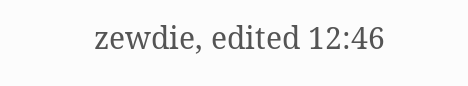zewdie, edited 12:46